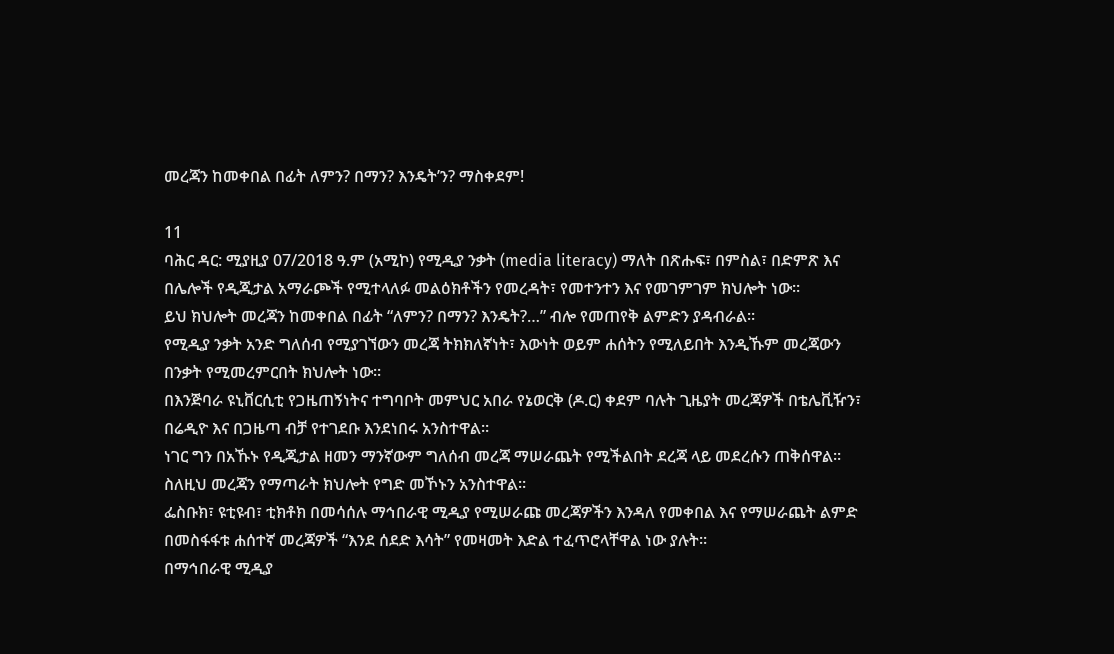መረጃን ከመቀበል በፊት ለምን? በማን? እንዴት’ን? ማስቀደም!

11
ባሕር ዳር: ሚያዚያ 07/2018 ዓ.ም (አሚኮ) የሚዲያ ንቃት (media literacy) ማለት በጽሑፍ፣ በምስል፣ በድምጽ እና በሌሎች የዲጂታል አማራጮች የሚተላለፉ መልዕክቶችን የመረዳት፣ የመተንተን እና የመገምገም ክህሎት ነው።
ይህ ክህሎት መረጃን ከመቀበል በፊት “ለምን? በማን? እንዴት?…” ብሎ የመጠየቅ ልምድን ያዳብራል።
የሚዲያ ንቃት አንድ ግለሰብ የሚያገኘውን መረጃ ትክክለኛነት፣ እውነት ወይም ሐሰትን የሚለይበት እንዲኹም መረጃውን በንቃት የሚመረምርበት ክህሎት ነው።
በእንጅባራ ዩኒቨርሲቲ የጋዜጠኝነትና ተግባቦት መምህር አበራ የኔወርቅ (ዶ.ር) ቀደም ባሉት ጊዜያት መረጃዎች በቴሌቪዥን፣ በሬዲዮ እና በጋዜጣ ብቻ የተገደቡ እንደነበሩ አንስተዋል።
ነገር ግን በአኹኑ የዲጂታል ዘመን ማንኛውም ግለሰብ መረጃ ማሠራጨት የሚችልበት ደረጃ ላይ መደረሱን ጠቅሰዋል። ስለዚህ መረጃን የማጣራት ክህሎት የግድ መኾኑን አንስተዋል።
ፌስቡክ፣ ዩቲዩብ፣ ቲክቶክ በመሳሰሉ ማኅበራዊ ሚዲያ የሚሠራጩ መረጃዎችን እንዳለ የመቀበል እና የማሠራጨት ልምድ በመስፋፋቱ ሐሰተኛ መረጃዎች “እንደ ሰደድ እሳት” የመዛመት እድል ተፈጥሮላቸዋል ነው ያሉት።
በማኅበራዊ ሚዲያ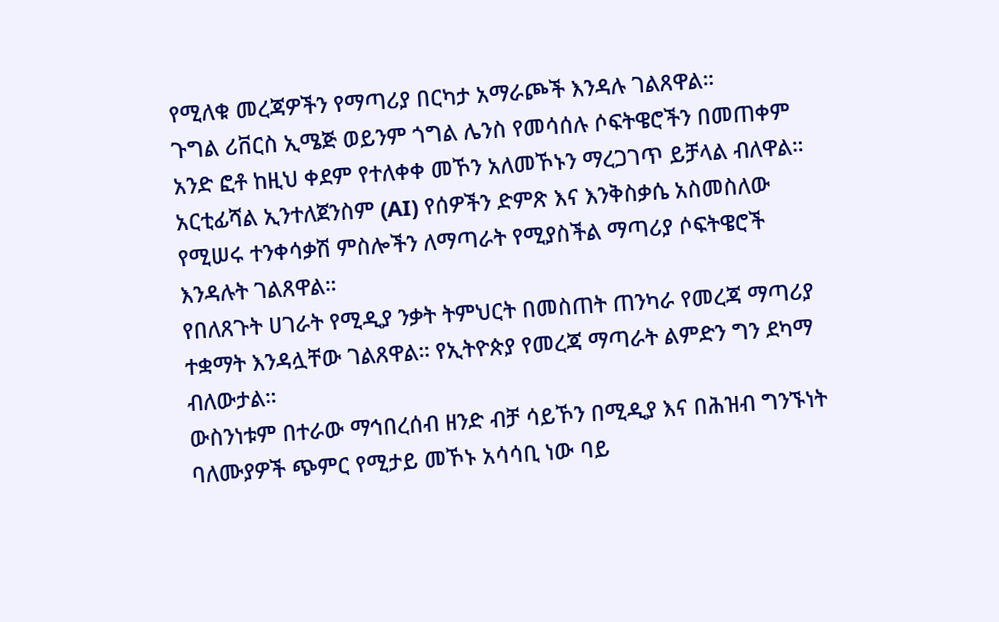የሚለቁ መረጃዎችን የማጣሪያ በርካታ አማራጮች እንዳሉ ገልጸዋል።
ጉግል ሪቨርስ ኢሜጅ ወይንም ጎግል ሌንስ የመሳሰሉ ሶፍትዌሮችን በመጠቀም አንድ ፎቶ ከዚህ ቀደም የተለቀቀ መኾን አለመኾኑን ማረጋገጥ ይቻላል ብለዋል።
አርቲፊሻል ኢንተለጀንስም (AI) የሰዎችን ድምጽ እና እንቅስቃሴ አስመስለው የሚሠሩ ተንቀሳቃሽ ምስሎችን ለማጣራት የሚያስችል ማጣሪያ ሶፍትዌሮች እንዳሉት ገልጸዋል።
የበለጸጉት ሀገራት የሚዲያ ንቃት ትምህርት በመስጠት ጠንካራ የመረጃ ማጣሪያ ተቋማት እንዳሏቸው ገልጸዋል። የኢትዮጵያ የመረጃ ማጣራት ልምድን ግን ደካማ ብለውታል።
ውስንነቱም በተራው ማኅበረሰብ ዘንድ ብቻ ሳይኾን በሚዲያ እና በሕዝብ ግንኙነት ባለሙያዎች ጭምር የሚታይ መኾኑ አሳሳቢ ነው ባይ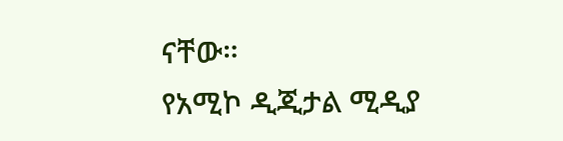ናቸው።
የአሚኮ ዲጂታል ሚዲያ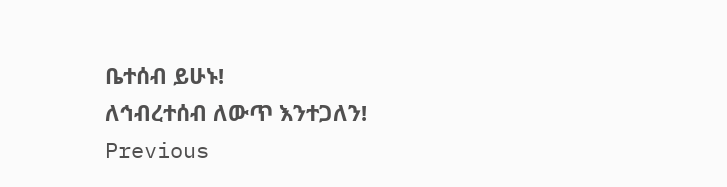ቤተሰብ ይሁኑ!
ለኅብረተሰብ ለውጥ እንተጋለን!
Previous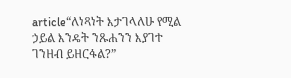article“ለነጻነት እታገላለሁ የሚል ኃይል እንዴት ንጹሐንን እያገተ ገንዘብ ይዘርፋል?”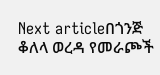Next articleበጎንጅ ቆለላ ወረዳ የመራጮች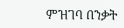ምዝገባ በንቃት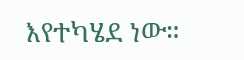እየተካሄደ ነው።